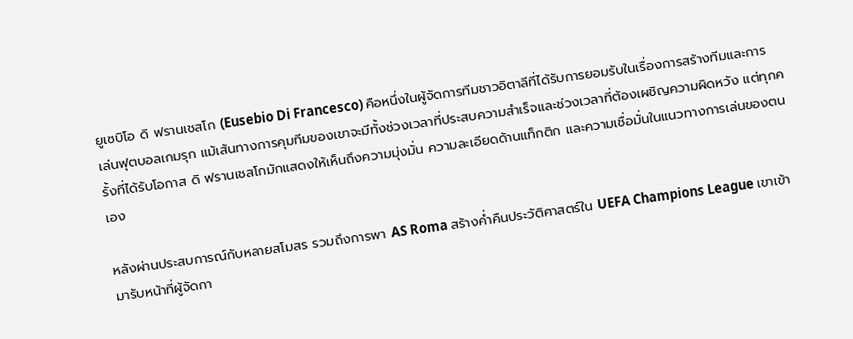ยูเซบิโอ ดิ ฟรานเชสโก (Eusebio Di Francesco) คือหนึ่งในผู้จัดการทีมชาวอิตาลีที่ได้รับการยอมรับในเรื่องการสร้างทีมและการเล่นฟุตบอลเกมรุก แม้เส้นทางการคุมทีมของเขาจะมีทั้งช่วงเวลาที่ประสบความสำเร็จและช่วงเวลาที่ต้องเผชิญความผิดหวัง แต่ทุกครั้งที่ได้รับโอกาส ดิ ฟรานเชสโกมักแสดงให้เห็นถึงความมุ่งมั่น ความละเอียดด้านแท็กติก และความเชื่อมั่นในแนวทางการเล่นของตนเอง

หลังผ่านประสบการณ์กับหลายสโมสร รวมถึงการพา AS Roma สร้างค่ำคืนประวัติศาสตร์ใน UEFA Champions League เขาเข้ามารับหน้าที่ผู้จัดกา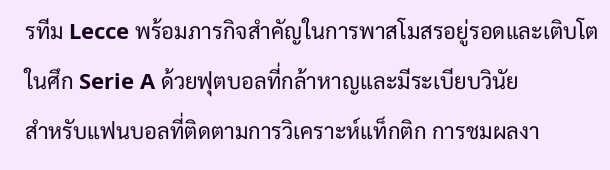รทีม Lecce พร้อมภารกิจสำคัญในการพาสโมสรอยู่รอดและเติบโตในศึก Serie A ด้วยฟุตบอลที่กล้าหาญและมีระเบียบวินัย
สำหรับแฟนบอลที่ติดตามการวิเคราะห์แท็กติก การชมผลงา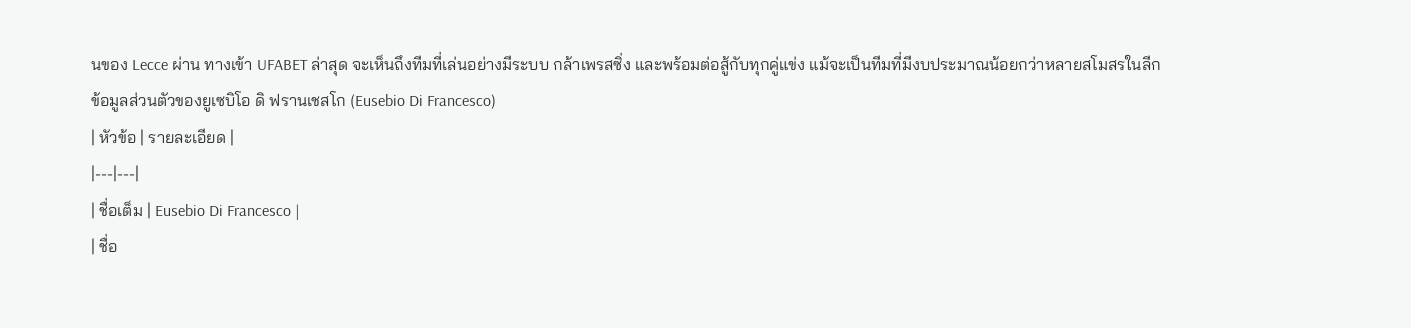นของ Lecce ผ่าน ทางเข้า UFABET ล่าสุด จะเห็นถึงทีมที่เล่นอย่างมีระบบ กล้าเพรสซิ่ง และพร้อมต่อสู้กับทุกคู่แข่ง แม้จะเป็นทีมที่มีงบประมาณน้อยกว่าหลายสโมสรในลีก
ข้อมูลส่วนตัวของยูเซบิโอ ดิ ฟรานเชสโก (Eusebio Di Francesco)
| หัวข้อ | รายละเอียด |
|---|---|
| ชื่อเต็ม | Eusebio Di Francesco |
| ชื่อ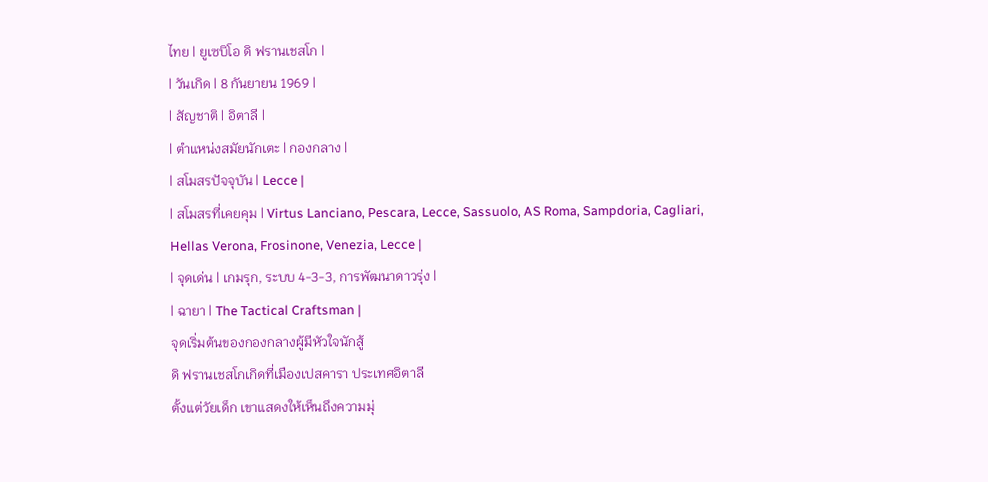ไทย | ยูเซบิโอ ดิ ฟรานเชสโก |
| วันเกิด | 8 กันยายน 1969 |
| สัญชาติ | อิตาลี |
| ตำแหน่งสมัยนักเตะ | กองกลาง |
| สโมสรปัจจุบัน | Lecce |
| สโมสรที่เคยคุม | Virtus Lanciano, Pescara, Lecce, Sassuolo, AS Roma, Sampdoria, Cagliari, Hellas Verona, Frosinone, Venezia, Lecce |
| จุดเด่น | เกมรุก, ระบบ 4-3-3, การพัฒนาดาวรุ่ง |
| ฉายา | The Tactical Craftsman |
จุดเริ่มต้นของกองกลางผู้มีหัวใจนักสู้
ดิ ฟรานเชสโกเกิดที่เมืองเปสคารา ประเทศอิตาลี
ตั้งแต่วัยเด็ก เขาแสดงให้เห็นถึงความมุ่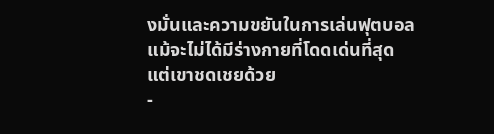งมั่นและความขยันในการเล่นฟุตบอล
แม้จะไม่ได้มีร่างกายที่โดดเด่นที่สุด
แต่เขาชดเชยด้วย
-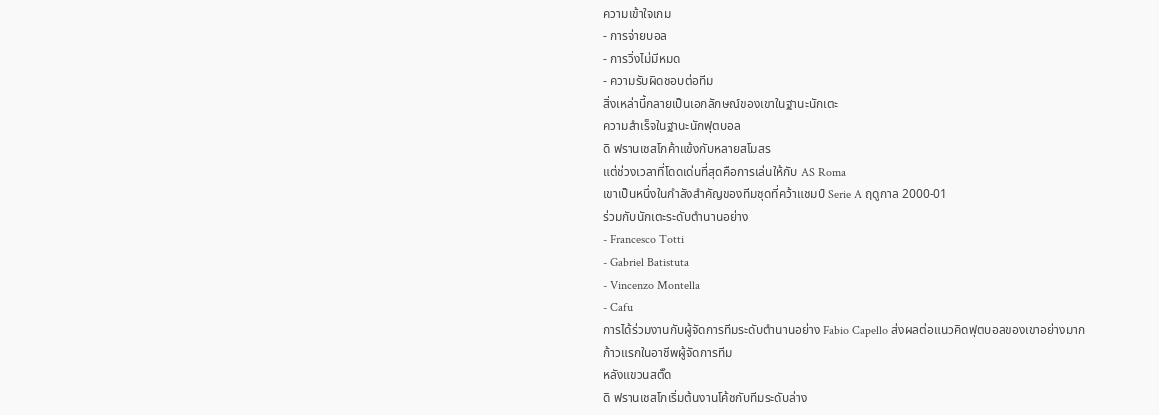ความเข้าใจเกม
- การจ่ายบอล
- การวิ่งไม่มีหมด
- ความรับผิดชอบต่อทีม
สิ่งเหล่านี้กลายเป็นเอกลักษณ์ของเขาในฐานะนักเตะ
ความสำเร็จในฐานะนักฟุตบอล
ดิ ฟรานเชสโกค้าแข้งกับหลายสโมสร
แต่ช่วงเวลาที่โดดเด่นที่สุดคือการเล่นให้กับ AS Roma
เขาเป็นหนึ่งในกำลังสำคัญของทีมชุดที่คว้าแชมป์ Serie A ฤดูกาล 2000-01
ร่วมกับนักเตะระดับตำนานอย่าง
- Francesco Totti
- Gabriel Batistuta
- Vincenzo Montella
- Cafu
การได้ร่วมงานกับผู้จัดการทีมระดับตำนานอย่าง Fabio Capello ส่งผลต่อแนวคิดฟุตบอลของเขาอย่างมาก
ก้าวแรกในอาชีพผู้จัดการทีม
หลังแขวนสตั๊ด
ดิ ฟรานเชสโกเริ่มต้นงานโค้ชกับทีมระดับล่าง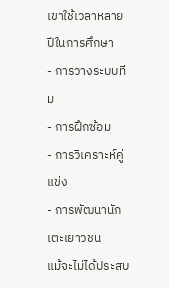เขาใช้เวลาหลายปีในการศึกษา
- การวางระบบทีม
- การฝึกซ้อม
- การวิเคราะห์คู่แข่ง
- การพัฒนานักเตะเยาวชน
แม้จะไม่ได้ประสบ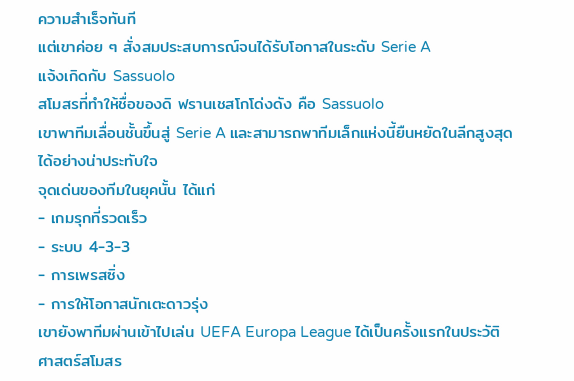ความสำเร็จทันที
แต่เขาค่อย ๆ สั่งสมประสบการณ์จนได้รับโอกาสในระดับ Serie A
แจ้งเกิดกับ Sassuolo
สโมสรที่ทำให้ชื่อของดิ ฟรานเชสโกโด่งดัง คือ Sassuolo
เขาพาทีมเลื่อนชั้นขึ้นสู่ Serie A และสามารถพาทีมเล็กแห่งนี้ยืนหยัดในลีกสูงสุดได้อย่างน่าประทับใจ
จุดเด่นของทีมในยุคนั้น ได้แก่
- เกมรุกที่รวดเร็ว
- ระบบ 4-3-3
- การเพรสซิ่ง
- การให้โอกาสนักเตะดาวรุ่ง
เขายังพาทีมผ่านเข้าไปเล่น UEFA Europa League ได้เป็นครั้งแรกในประวัติศาสตร์สโมสร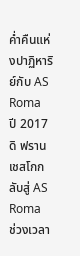ค่ำคืนแห่งปาฏิหาริย์กับ AS Roma
ปี 2017
ดิ ฟรานเชสโกกลับสู่ AS Roma
ช่วงเวลา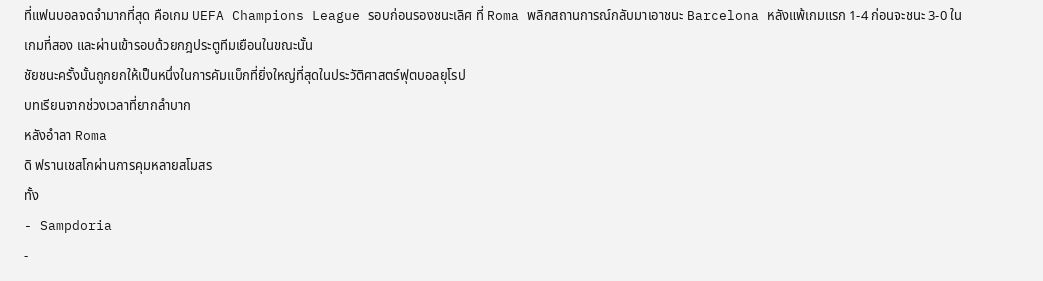ที่แฟนบอลจดจำมากที่สุด คือเกม UEFA Champions League รอบก่อนรองชนะเลิศ ที่ Roma พลิกสถานการณ์กลับมาเอาชนะ Barcelona หลังแพ้เกมแรก 1-4 ก่อนจะชนะ 3-0 ในเกมที่สอง และผ่านเข้ารอบด้วยกฎประตูทีมเยือนในขณะนั้น
ชัยชนะครั้งนั้นถูกยกให้เป็นหนึ่งในการคัมแบ็กที่ยิ่งใหญ่ที่สุดในประวัติศาสตร์ฟุตบอลยุโรป
บทเรียนจากช่วงเวลาที่ยากลำบาก
หลังอำลา Roma
ดิ ฟรานเชสโกผ่านการคุมหลายสโมสร
ทั้ง
- Sampdoria
-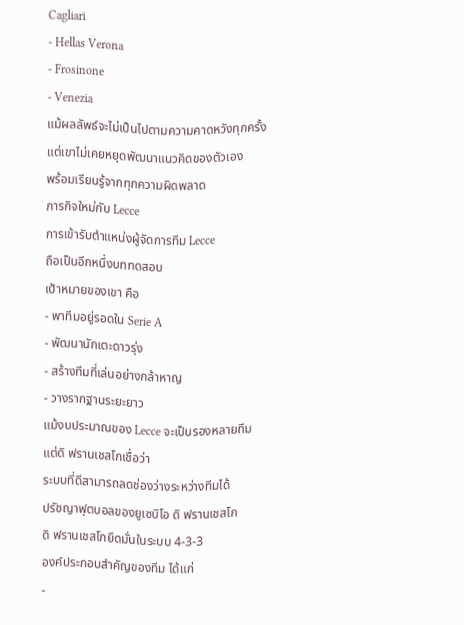Cagliari
- Hellas Verona
- Frosinone
- Venezia
แม้ผลลัพธ์จะไม่เป็นไปตามความคาดหวังทุกครั้ง
แต่เขาไม่เคยหยุดพัฒนาแนวคิดของตัวเอง
พร้อมเรียนรู้จากทุกความผิดพลาด
ภารกิจใหม่กับ Lecce
การเข้ารับตำแหน่งผู้จัดการทีม Lecce
ถือเป็นอีกหนึ่งบททดสอบ
เป้าหมายของเขา คือ
- พาทีมอยู่รอดใน Serie A
- พัฒนานักเตะดาวรุ่ง
- สร้างทีมที่เล่นอย่างกล้าหาญ
- วางรากฐานระยะยาว
แม้งบประมาณของ Lecce จะเป็นรองหลายทีม
แต่ดิ ฟรานเชสโกเชื่อว่า
ระบบที่ดีสามารถลดช่องว่างระหว่างทีมได้
ปรัชญาฟุตบอลของยูเซบิโอ ดิ ฟรานเชสโก
ดิ ฟรานเชสโกยึดมั่นในระบบ 4-3-3
องค์ประกอบสำคัญของทีม ได้แก่
-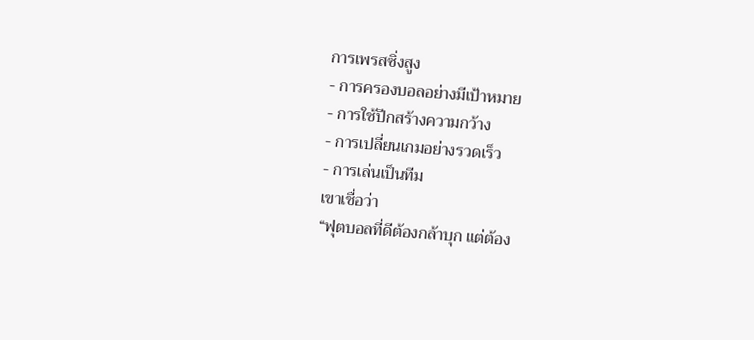การเพรสซิ่งสูง
- การครองบอลอย่างมีเป้าหมาย
- การใช้ปีกสร้างความกว้าง
- การเปลี่ยนเกมอย่างรวดเร็ว
- การเล่นเป็นทีม
เขาเชื่อว่า
“ฟุตบอลที่ดีต้องกล้าบุก แต่ต้อง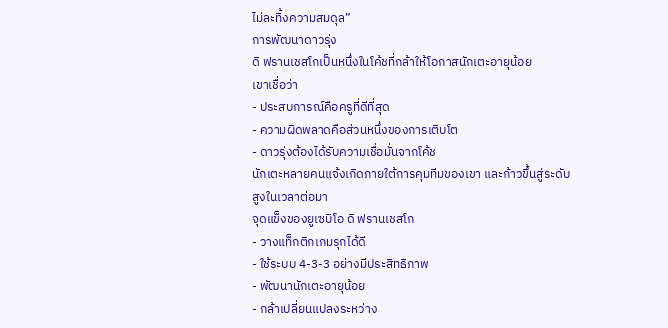ไม่ละทิ้งความสมดุล”
การพัฒนาดาวรุ่ง
ดิ ฟรานเชสโกเป็นหนึ่งในโค้ชที่กล้าให้โอกาสนักเตะอายุน้อย
เขาเชื่อว่า
- ประสบการณ์คือครูที่ดีที่สุด
- ความผิดพลาดคือส่วนหนึ่งของการเติบโต
- ดาวรุ่งต้องได้รับความเชื่อมั่นจากโค้ช
นักเตะหลายคนแจ้งเกิดภายใต้การคุมทีมของเขา และก้าวขึ้นสู่ระดับสูงในเวลาต่อมา
จุดแข็งของยูเซบิโอ ดิ ฟรานเชสโก
- วางแท็กติกเกมรุกได้ดี
- ใช้ระบบ 4-3-3 อย่างมีประสิทธิภาพ
- พัฒนานักเตะอายุน้อย
- กล้าเปลี่ยนแปลงระหว่าง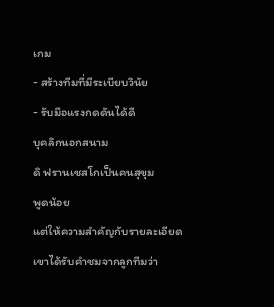เกม
- สร้างทีมที่มีระเบียบวินัย
- รับมือแรงกดดันได้ดี
บุคลิกนอกสนาม
ดิ ฟรานเชสโกเป็นคนสุขุม
พูดน้อย
แต่ให้ความสำคัญกับรายละเอียด
เขาได้รับคำชมจากลูกทีมว่า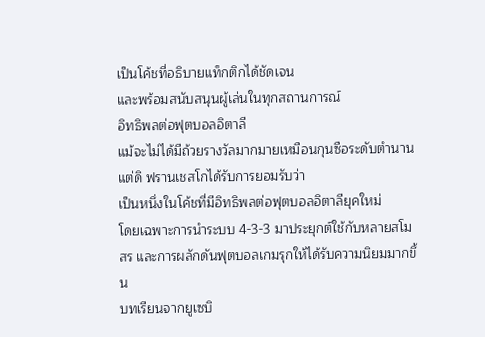เป็นโค้ชที่อธิบายแท็กติกได้ชัดเจน
และพร้อมสนับสนุนผู้เล่นในทุกสถานการณ์
อิทธิพลต่อฟุตบอลอิตาลี
แม้จะไม่ได้มีถ้วยรางวัลมากมายเหมือนกุนซือระดับตำนาน
แต่ดิ ฟรานเชสโกได้รับการยอมรับว่า
เป็นหนึ่งในโค้ชที่มีอิทธิพลต่อฟุตบอลอิตาลียุคใหม่
โดยเฉพาะการนำระบบ 4-3-3 มาประยุกต์ใช้กับหลายสโมสร และการผลักดันฟุตบอลเกมรุกให้ได้รับความนิยมมากขึ้น
บทเรียนจากยูเซบิ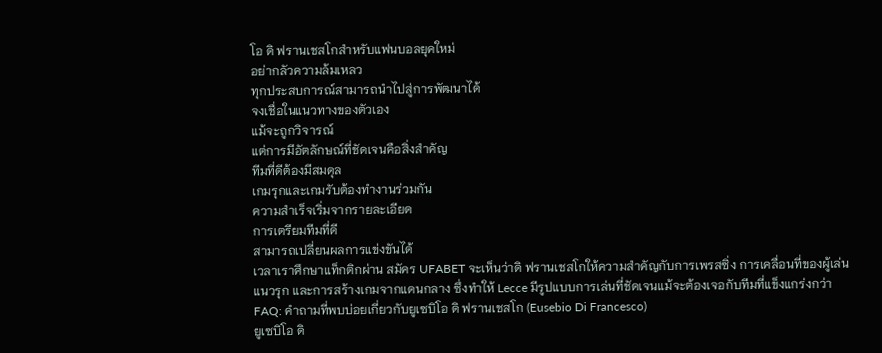โอ ดิ ฟรานเชสโกสำหรับแฟนบอลยุคใหม่
อย่ากลัวความล้มเหลว
ทุกประสบการณ์สามารถนำไปสู่การพัฒนาได้
จงเชื่อในแนวทางของตัวเอง
แม้จะถูกวิจารณ์
แต่การมีอัตลักษณ์ที่ชัดเจนคือสิ่งสำคัญ
ทีมที่ดีต้องมีสมดุล
เกมรุกและเกมรับต้องทำงานร่วมกัน
ความสำเร็จเริ่มจากรายละเอียด
การเตรียมทีมที่ดี
สามารถเปลี่ยนผลการแข่งขันได้
เวลาเราศึกษาแท็กติกผ่าน สมัคร UFABET จะเห็นว่าดิ ฟรานเชสโกให้ความสำคัญกับการเพรสซิ่ง การเคลื่อนที่ของผู้เล่นแนวรุก และการสร้างเกมจากแดนกลาง ซึ่งทำให้ Lecce มีรูปแบบการเล่นที่ชัดเจนแม้จะต้องเจอกับทีมที่แข็งแกร่งกว่า
FAQ: คำถามที่พบบ่อยเกี่ยวกับยูเซบิโอ ดิ ฟรานเชสโก (Eusebio Di Francesco)
ยูเซบิโอ ดิ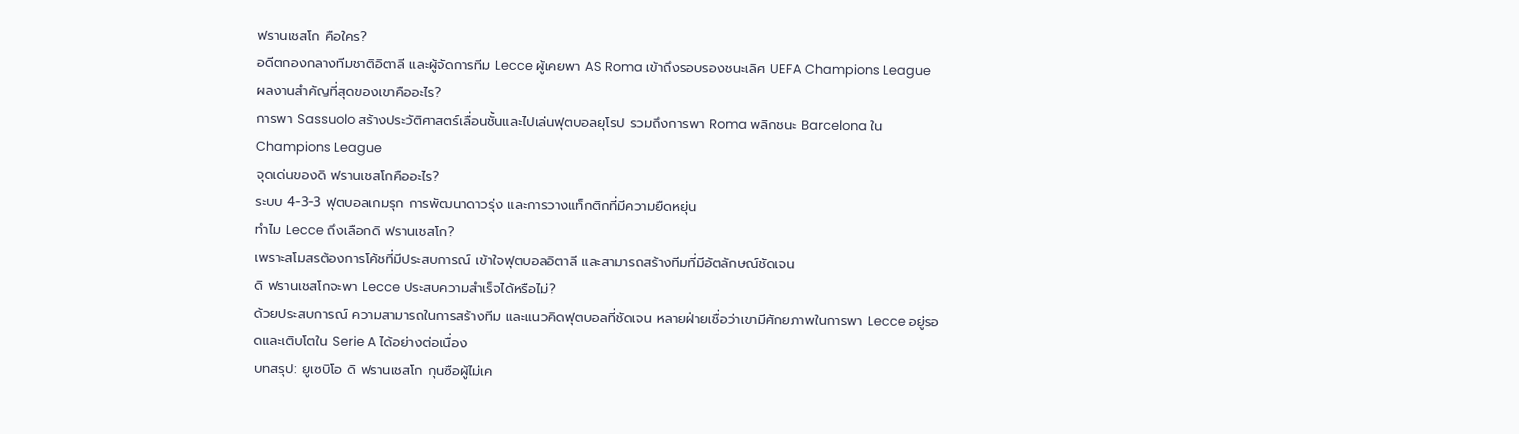ฟรานเชสโก คือใคร?
อดีตกองกลางทีมชาติอิตาลี และผู้จัดการทีม Lecce ผู้เคยพา AS Roma เข้าถึงรอบรองชนะเลิศ UEFA Champions League
ผลงานสำคัญที่สุดของเขาคืออะไร?
การพา Sassuolo สร้างประวัติศาสตร์เลื่อนชั้นและไปเล่นฟุตบอลยุโรป รวมถึงการพา Roma พลิกชนะ Barcelona ใน Champions League
จุดเด่นของดิ ฟรานเชสโกคืออะไร?
ระบบ 4-3-3 ฟุตบอลเกมรุก การพัฒนาดาวรุ่ง และการวางแท็กติกที่มีความยืดหยุ่น
ทำไม Lecce ถึงเลือกดิ ฟรานเชสโก?
เพราะสโมสรต้องการโค้ชที่มีประสบการณ์ เข้าใจฟุตบอลอิตาลี และสามารถสร้างทีมที่มีอัตลักษณ์ชัดเจน
ดิ ฟรานเชสโกจะพา Lecce ประสบความสำเร็จได้หรือไม่?
ด้วยประสบการณ์ ความสามารถในการสร้างทีม และแนวคิดฟุตบอลที่ชัดเจน หลายฝ่ายเชื่อว่าเขามีศักยภาพในการพา Lecce อยู่รอดและเติบโตใน Serie A ได้อย่างต่อเนื่อง
บทสรุป: ยูเซบิโอ ดิ ฟรานเชสโก กุนซือผู้ไม่เค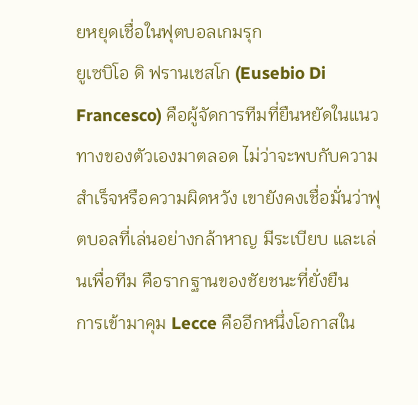ยหยุดเชื่อในฟุตบอลเกมรุก
ยูเซบิโอ ดิ ฟรานเชสโก (Eusebio Di Francesco) คือผู้จัดการทีมที่ยืนหยัดในแนวทางของตัวเองมาตลอด ไม่ว่าจะพบกับความสำเร็จหรือความผิดหวัง เขายังคงเชื่อมั่นว่าฟุตบอลที่เล่นอย่างกล้าหาญ มีระเบียบ และเล่นเพื่อทีม คือรากฐานของชัยชนะที่ยั่งยืน
การเข้ามาคุม Lecce คืออีกหนึ่งโอกาสใน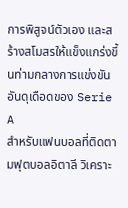การพิสูจน์ตัวเอง และสร้างสโมสรให้แข็งแกร่งขึ้นท่ามกลางการแข่งขันอันดุเดือดของ Serie A
สำหรับแฟนบอลที่ติดตามฟุตบอลอิตาลี วิเคราะ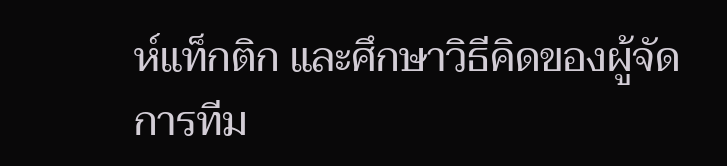ห์แท็กติก และศึกษาวิธีคิดของผู้จัดการทีม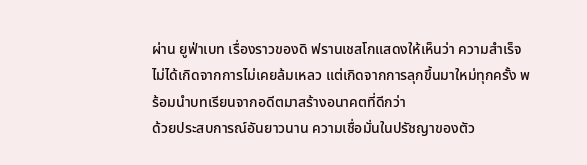ผ่าน ยูฟ่าเบท เรื่องราวของดิ ฟรานเชสโกแสดงให้เห็นว่า ความสำเร็จไม่ได้เกิดจากการไม่เคยล้มเหลว แต่เกิดจากการลุกขึ้นมาใหม่ทุกครั้ง พร้อมนำบทเรียนจากอดีตมาสร้างอนาคตที่ดีกว่า
ด้วยประสบการณ์อันยาวนาน ความเชื่อมั่นในปรัชญาของตัว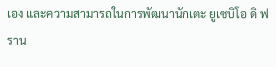เอง และความสามารถในการพัฒนานักเตะ ยูเซบิโอ ดิ ฟราน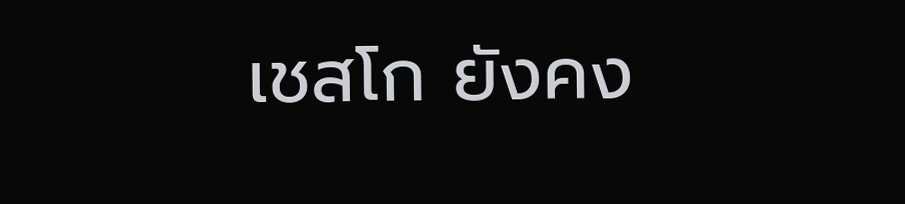เชสโก ยังคง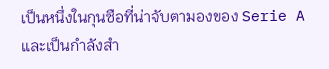เป็นหนึ่งในกุนซือที่น่าจับตามองของ Serie A และเป็นกำลังสำ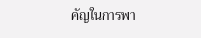คัญในการพา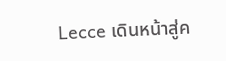Lecce เดินหน้าสู่ค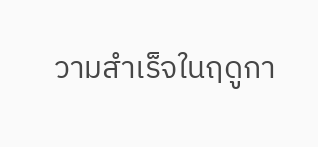วามสำเร็จในฤดูกา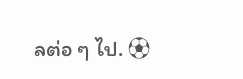ลต่อ ๆ ไป. ⚽